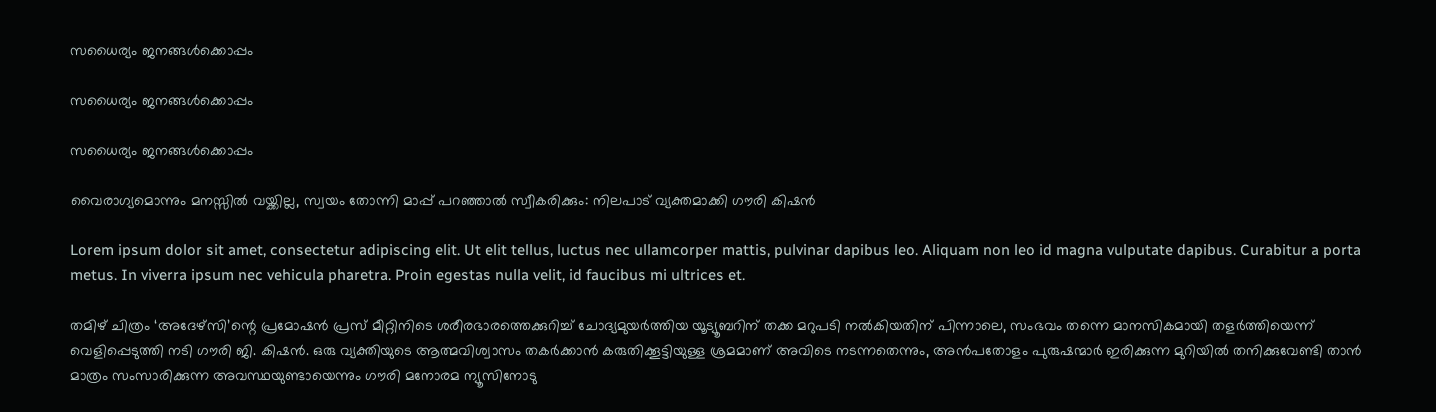സധൈര്യം ജനങ്ങൾക്കൊപ്പം

സധൈര്യം ജനങ്ങൾക്കൊപ്പം

സധൈര്യം ജനങ്ങൾക്കൊപ്പം

വൈരാഗ്യമൊന്നും മനസ്സില്‍ വയ്ക്കില്ല, സ്വയം തോന്നി മാപ്പ് പറഞ്ഞാൽ സ്വീകരിക്കും: നിലപാട് വ്യക്തമാക്കി ഗൗരി കിഷൻ

Lorem ipsum dolor sit amet, consectetur adipiscing elit. Ut elit tellus, luctus nec ullamcorper mattis, pulvinar dapibus leo. Aliquam non leo id magna vulputate dapibus. Curabitur a porta metus. In viverra ipsum nec vehicula pharetra. Proin egestas nulla velit, id faucibus mi ultrices et.

തമിഴ് ചിത്രം ‘അദേഴ്‌സി’ന്റെ പ്രമോഷൻ പ്രസ് മീറ്റിനിടെ ശരീരഭാരത്തെക്കുറിച്ച് ചോദ്യമുയർത്തിയ യൂട്യൂബറിന് തക്ക മറുപടി നൽകിയതിന് പിന്നാലെ, സംഭവം തന്നെ മാനസികമായി തളർത്തിയെന്ന് വെളിപ്പെടുത്തി നടി ഗൗരി ജി. കിഷൻ. ഒരു വ്യക്തിയുടെ ആത്മവിശ്വാസം തകർക്കാൻ കരുതിക്കൂട്ടിയുള്ള ശ്രമമാണ് അവിടെ നടന്നതെന്നും, അൻപതോളം പുരുഷന്മാർ ഇരിക്കുന്ന മുറിയിൽ തനിക്കുവേണ്ടി താൻ മാത്രം സംസാരിക്കുന്ന അവസ്ഥയുണ്ടായെന്നും ഗൗരി മനോരമ ന്യൂസിനോടു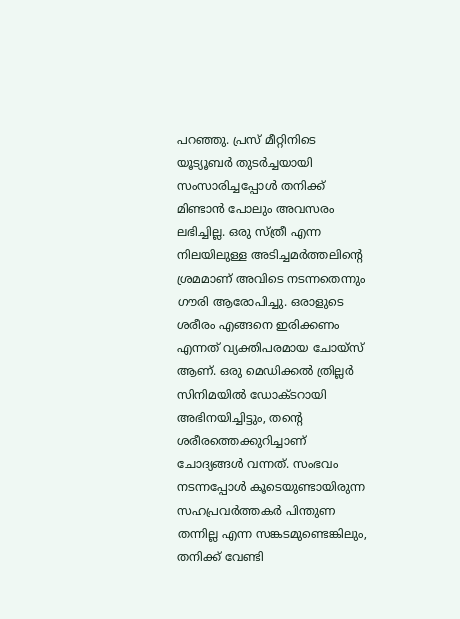പറഞ്ഞു. പ്രസ് മീറ്റിനിടെ യൂട്യൂബർ തുടർച്ചയായി സംസാരിച്ചപ്പോൾ തനിക്ക് മിണ്ടാൻ പോലും അവസരം ലഭിച്ചില്ല. ഒരു സ്ത്രീ എന്ന നിലയിലുള്ള അടിച്ചമർത്തലിന്റെ ശ്രമമാണ് അവിടെ നടന്നതെന്നും ഗൗരി ആരോപിച്ചു. ഒരാളുടെ ശരീരം എങ്ങനെ ഇരിക്കണം എന്നത് വ്യക്തിപരമായ ചോയ്സ് ആണ്. ഒരു മെഡിക്കൽ ത്രില്ലർ സിനിമയിൽ ഡോക്ടറായി അഭിനയിച്ചിട്ടും, തൻ്റെ ശരീരത്തെക്കുറിച്ചാണ് ചോദ്യങ്ങൾ വന്നത്. സംഭവം നടന്നപ്പോൾ കൂടെയുണ്ടായിരുന്ന സഹപ്രവർത്തകർ പിന്തുണ തന്നില്ല എന്ന സങ്കടമുണ്ടെങ്കിലും, തനിക്ക് വേണ്ടി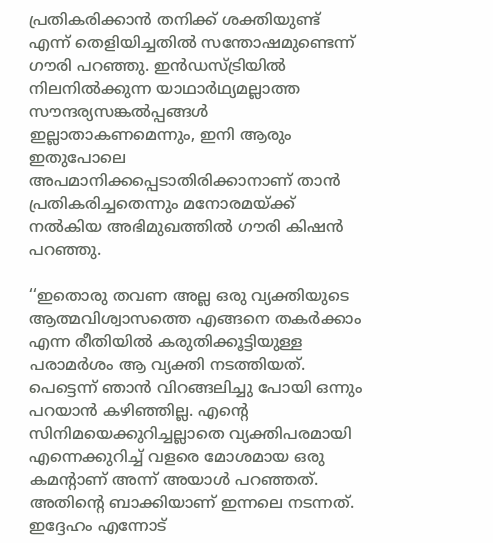പ്രതികരിക്കാൻ തനിക്ക് ശക്തിയുണ്ട് എന്ന് തെളിയിച്ചതിൽ സന്തോഷമുണ്ടെന്ന് ഗൗരി പറഞ്ഞു. ഇൻഡസ്ട്രിയിൽ നിലനിൽക്കുന്ന യാഥാർഥ്യമല്ലാത്ത സൗന്ദര്യസങ്കൽപ്പങ്ങൾ ഇല്ലാതാകണമെന്നും, ഇനി ആരും ഇതുപോലെ അപമാനിക്കപ്പെടാതിരിക്കാനാണ് താൻ പ്രതികരിച്ചതെന്നും മനോരമയ്ക്ക് നൽകിയ അഭിമുഖത്തിൽ ഗൗരി കിഷൻ പറഞ്ഞു.

‘‘ഇതൊരു തവണ അല്ല ഒരു വ്യക്തിയുടെ ആത്മവിശ്വാസത്തെ എങ്ങനെ തകർക്കാം എന്ന രീതിയിൽ കരുതിക്കൂട്ടിയുള്ള പരാമർശം ആ വ്യക്തി നടത്തിയത്. പെട്ടെന്ന് ഞാൻ വിറങ്ങലിച്ചു പോയി ഒന്നും പറയാൻ കഴിഞ്ഞില്ല. എന്റെ സിനിമയെക്കുറിച്ചല്ലാതെ വ്യക്തിപരമായി എന്നെക്കുറിച്ച് വളരെ മോശമായ ഒരു കമന്റാണ് അന്ന് അയാൾ പറഞ്ഞത്. അതിന്റെ ബാക്കിയാണ് ഇന്നലെ നടന്നത്. ഇദ്ദേഹം എന്നോട്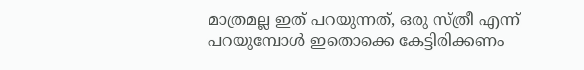മാത്രമല്ല ഇത് പറയുന്നത്, ഒരു സ്ത്രീ എന്ന് പറയുമ്പോൾ ഇതൊക്കെ കേട്ടിരിക്കണം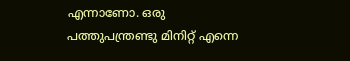എന്നാണോ. ഒരു പത്തുപന്ത്രണ്ടു മിനിറ്റ് എന്നെ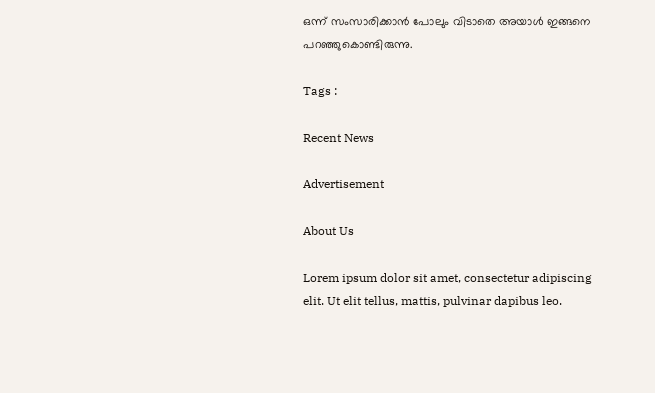ഒന്ന് സംസാരിക്കാൻ പോലും വിടാതെ അയാൾ ഇങ്ങനെ പറഞ്ഞുകൊണ്ടിരുന്നു.

Tags :

Recent News

Advertisement

About Us

Lorem ipsum dolor sit amet, consectetur adipiscing elit. Ut elit tellus, mattis, pulvinar dapibus leo.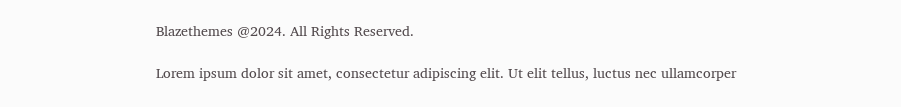Blazethemes @2024. All Rights Reserved.

Lorem ipsum dolor sit amet, consectetur adipiscing elit. Ut elit tellus, luctus nec ullamcorper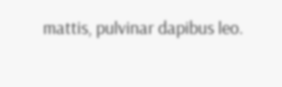mattis, pulvinar dapibus leo.